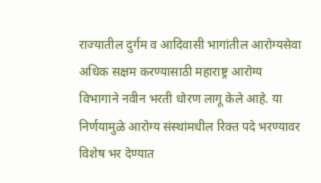राज्यातील दुर्गम व आदिवासी भागांतील आरोग्यसेवा अधिक सक्षम करण्यासाठी महाराष्ट्र आरोग्य विभागाने नवीन भरती धोरण लागू केले आहे. या निर्णयामुळे आरोग्य संस्थांमधील रिक्त पदे भरण्यावर विशेष भर देण्यात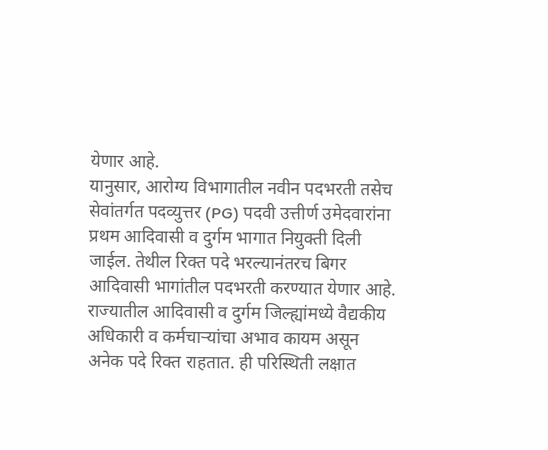येणार आहे.
यानुसार, आरोग्य विभागातील नवीन पदभरती तसेच सेवांतर्गत पदव्युत्तर (PG) पदवी उत्तीर्ण उमेदवारांना प्रथम आदिवासी व दुर्गम भागात नियुक्ती दिली जाईल. तेथील रिक्त पदे भरल्यानंतरच बिगर आदिवासी भागांतील पदभरती करण्यात येणार आहे.
राज्यातील आदिवासी व दुर्गम जिल्ह्यांमध्ये वैद्यकीय अधिकारी व कर्मचाऱ्यांचा अभाव कायम असून अनेक पदे रिक्त राहतात. ही परिस्थिती लक्षात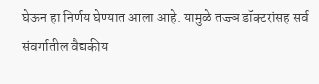घेऊन हा निर्णय घेण्यात आला आहे. यामुळे तज्ज्ञ डॉक्टरांसह सर्व संवर्गातील वैद्यकीय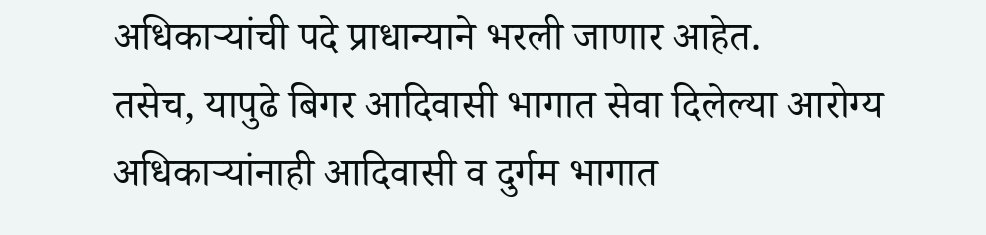अधिकाऱ्यांची पदे प्राधान्याने भरली जाणार आहेत.
तसेच, यापुढे बिगर आदिवासी भागात सेवा दिलेल्या आरोग्य अधिकाऱ्यांनाही आदिवासी व दुर्गम भागात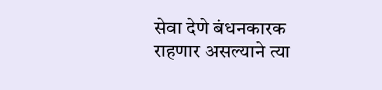सेवा देणे बंधनकारक राहणार असल्याने त्या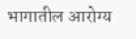भागातील आरोग्य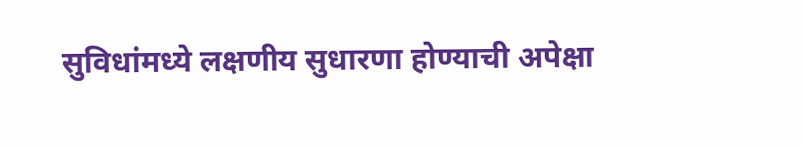सुविधांमध्ये लक्षणीय सुधारणा होण्याची अपेक्षा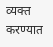व्यक्त करण्यात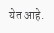येत आहे.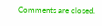Comments are closed.